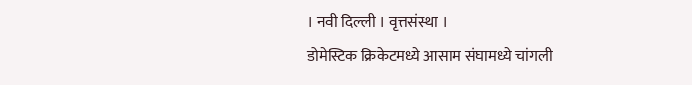। नवी दिल्ली । वृत्तसंस्था ।
डोमेस्टिक क्रिकेटमध्ये आसाम संघामध्ये चांगली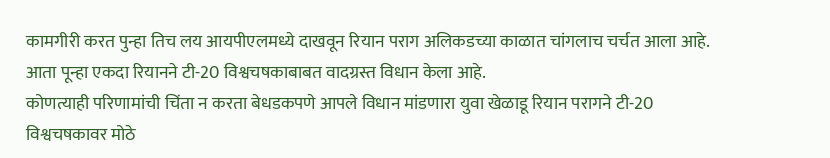कामगीरी करत पुन्हा तिच लय आयपीएलमध्ये दाखवून रियान पराग अलिकडच्या काळात चांगलाच चर्चत आला आहे. आता पून्हा एकदा रियानने टी-20 विश्वचषकाबाबत वादग्रस्त विधान केला आहे.
कोणत्याही परिणामांची चिंता न करता बेधडकपणे आपले विधान मांडणारा युवा खेळाडू रियान परागने टी-20 विश्वचषकावर मोठे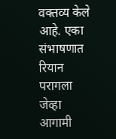वक्तव्य केले आहे. एका संभाषणात रियान परागला जेव्हा आगामी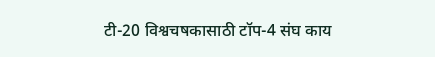टी-20 विश्वचषकासाठी टॉप-4 संघ काय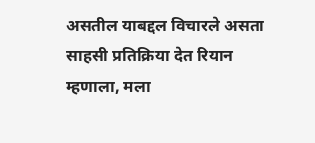असतील याबद्दल विचारले असता साहसी प्रतिक्रिया देत रियान म्हणाला, मला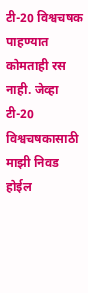टी-20 विश्वचषक पाहण्यात कोमताही रस नाही. जेव्हा टी-20 विश्वचषकासाठी माझी निवड होईल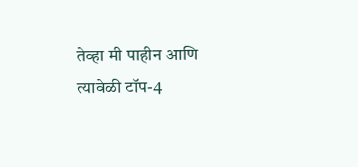तेव्हा मी पाहीन आणि त्यावेळी टॉप-4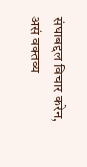संघाबद्दल विचार करेन, असं वक्तव्य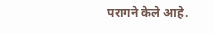परागने केले आहे.